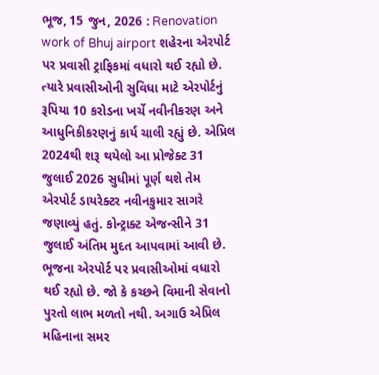ભૂજ, 15 જુન, 2026 : Renovation work of Bhuj airport શહેરના એરપોર્ટ પર પ્રવાસી ટ્રાફિકમાં વધારો થઈ રહ્યો છે. ત્યારે પ્રવાસીઓની સુવિધા માટે એરપોર્ટનું રૂપિયા 10 કરોડના ખર્ચે નવીનીકરણ અને આધુનિકીકરણનું કાર્ય ચાલી રહ્યું છે. એપ્રિલ 2024થી શરૂ થયેલો આ પ્રોજેક્ટ 31 જુલાઈ 2026 સુધીમાં પૂર્ણ થશે તેમ એરપોર્ટ ડાયરેક્ટર નવીનકુમાર સાગરે જણાવ્યું હતું. કોન્ટ્રાક્ટ એજન્સીને 31 જુલાઈ અંતિમ મુદત આપવામાં આવી છે.
ભૂજના એરપોર્ટ પર પ્રવાસીઓમાં વધારો થઈ રહ્યો છે. જો કે કચ્છને વિમાની સેવાનો પુરતો લાભ મળતો નથી. અગાઉ એપ્રિલ મહિનાના સમર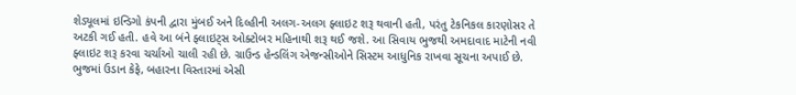શેડ્યૂલમાં ઇન્ડિગો કંપની દ્વારા મુંબઈ અને દિલ્હીની અલગ-અલગ ફ્લાઇટ શરૂ થવાની હતી, પરંતુ ટેકનિકલ કારણોસર તે અટકી ગઈ હતી. હવે આ બંને ફ્લાઇટ્સ ઓક્ટોબર મહિનાથી શરૂ થઈ જશે. આ સિવાય ભુજથી અમદાવાદ માટેની નવી ફ્લાઇટ શરૂ કરવા ચર્ચાઓ ચાલી રહી છે. ગ્રાઉન્ડ હેન્ડલિંગ એજન્સીઓને સિસ્ટમ આધુનિક રાખવા સૂચના અપાઈ છે. ભુજમાં ઉડાન કેફે, બહારના વિસ્તારમાં એસી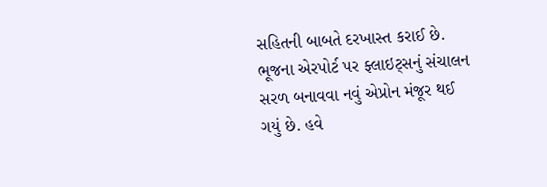સહિતની બાબતે દરખાસ્ત કરાઈ છે.
ભૂજના એરપોર્ટ પર ફ્લાઇટ્સનું સંચાલન સરળ બનાવવા નવું એપ્રોન મંજૂર થઈ ગયું છે. હવે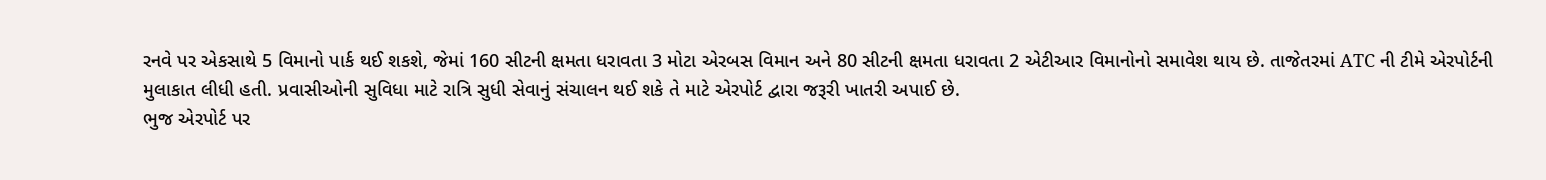રનવે પર એકસાથે 5 વિમાનો પાર્ક થઈ શકશે, જેમાં 160 સીટની ક્ષમતા ધરાવતા 3 મોટા એરબસ વિમાન અને 80 સીટની ક્ષમતા ધરાવતા 2 એટીઆર વિમાનોનો સમાવેશ થાય છે. તાજેતરમાં ATC ની ટીમે એરપોર્ટની મુલાકાત લીધી હતી. પ્રવાસીઓની સુવિધા માટે રાત્રિ સુધી સેવાનું સંચાલન થઈ શકે તે માટે એરપોર્ટ દ્વારા જરૂરી ખાતરી અપાઈ છે.
ભુજ એરપોર્ટ પર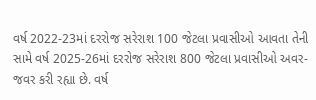વર્ષ 2022-23માં દરરોજ સરેરાશ 100 જેટલા પ્રવાસીઓ આવતા તેની સામે વર્ષ 2025-26માં દરરોજ સરેરાશ 800 જેટલા પ્રવાસીઓ અવર-જવર કરી રહ્યા છે. વર્ષ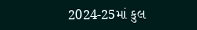2024-25માં કુલ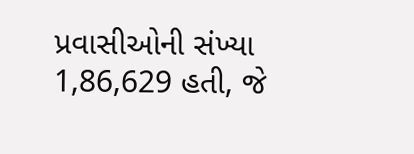પ્રવાસીઓની સંખ્યા 1,86,629 હતી, જે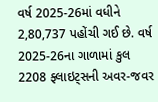વર્ષ 2025-26માં વધીને 2,80,737 પહોંચી ગઈ છે. વર્ષ 2025-26ના ગાળામાં કુલ 2208 ફ્લાઇટ્સની અવર-જવર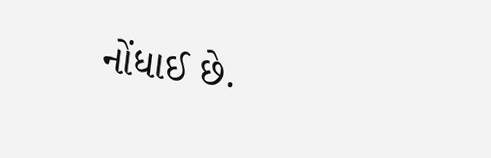નોંધાઈ છે.